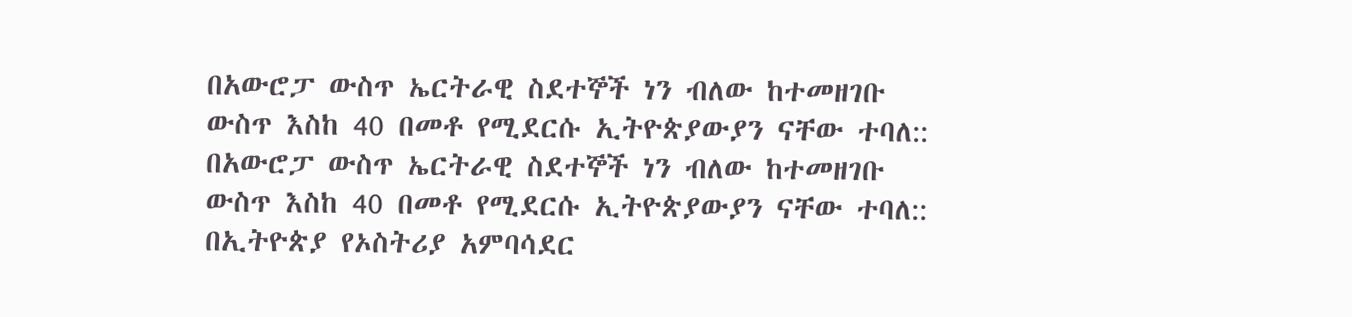በአውሮፓ ውስጥ ኤርትራዊ ስደተኞች ነን ብለው ከተመዘገቡ ውስጥ እስከ 40 በመቶ የሚደርሱ ኢትዮጵያውያን ናቸው ተባለ::
በአውሮፓ ውስጥ ኤርትራዊ ስደተኞች ነን ብለው ከተመዘገቡ ውስጥ እስከ 40 በመቶ የሚደርሱ ኢትዮጵያውያን ናቸው ተባለ::
በኢትዮጵያ የኦስትሪያ አምባሳደር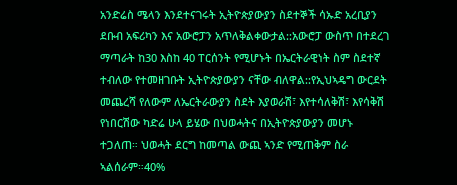አንድሬስ ሜላን እንደተናገሩት ኢትዮጵያውያን ስደተኞች ሳኡድ አረቢያን ደቡብ አፍሪካን እና አውሮፓን አጥለቅልቀውታል::አውሮፓ ውስጥ በተደረገ ማጣራት ከ30 እስከ 40 ፐርሰንት የሚሆኑት በኤርትራዊነት ስም ስደተኛ ተብለው የተመዘገቡት ኢትዮጵያውያን ናቸው ብለዋል::የኢህኣዴግ ውርደት መጨረሻ የለውም ለኤርትራውያን ስደት እያወራሽ፣ እየተሳለቅሽ፣ እየሳቅሽ የነበርሽው ካድሬ ሁላ ይሄው በህወሓትና በኢትዮጵያውያን መሆኑ ተጋለጠ። ህወሓት ደርግ ከመጣል ውጪ ኣንድ የሚጠቅም ስራ ኣልሰራም።40%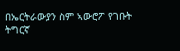በኤርትራውያን ስም ኣውሮፖ የገቡት ትግርኛ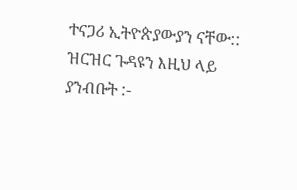ተናጋሪ ኢትዮጵያውያን ናቸው::
ዝርዝር ጉዳዩን እዚህ ላይ ያንብቡት :-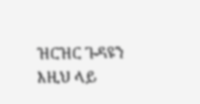ዝርዝር ጉዳዩን እዚህ ላይ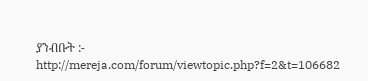ያንብቡት :- http://mereja.com/forum/viewtopic.php?f=2&t=106682